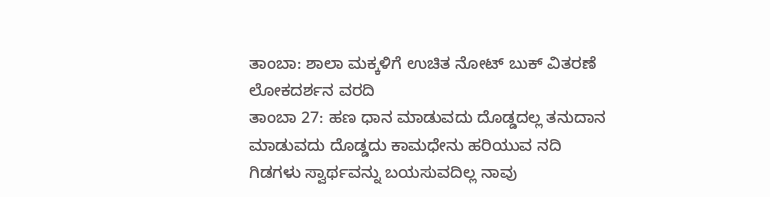ತಾಂಬಾ: ಶಾಲಾ ಮಕ್ಕಳಿಗೆ ಉಚಿತ ನೋಟ್ ಬುಕ್ ವಿತರಣೆ
ಲೋಕದರ್ಶನ ವರದಿ
ತಾಂಬಾ 27: ಹಣ ಧಾನ ಮಾಡುವದು ದೊಡ್ಡದಲ್ಲ ತನುದಾನ ಮಾಡುವದು ದೊಡ್ಡದು ಕಾಮಧೇನು ಹರಿಯುವ ನದಿ ಗಿಡಗಳು ಸ್ವಾರ್ಥವನ್ನು ಬಯಸುವದಿಲ್ಲ ನಾವು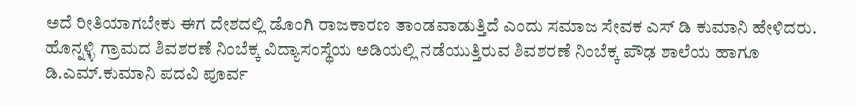ಅದೆ ರೀತಿಯಾಗಬೇಕು ಈಗ ದೇಶದಲ್ಲಿ ಡೊಂಗಿ ರಾಜಕಾರಣ ತಾಂಡವಾಡುತ್ತಿದೆ ಎಂದು ಸಮಾಜ ಸೇವಕ ಎಸ್ ಡಿ ಕುಮಾನಿ ಹೇಳಿದರು.
ಹೊನ್ನಳ್ಳಿ ಗ್ರಾಮದ ಶಿವಶರಣೆ ನಿಂಬೆಕ್ಕ ವಿದ್ಯಾಸಂಸ್ಥೆಯ ಅಡಿಯಲ್ಲಿ ನಡೆಯುತ್ತಿರುವ ಶಿವಶರಣೆ ನಿಂಬೆಕ್ಕ ಪೌಢ ಶಾಲೆಯ ಹಾಗೂ ಡಿ.ಎಮ್.ಕುಮಾನಿ ಪದವಿ ಪೂರ್ವ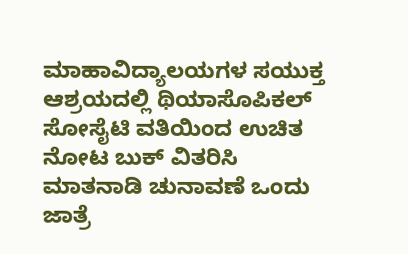ಮಾಹಾವಿದ್ಯಾಲಯಗಳ ಸಯುಕ್ತ ಆಶ್ರಯದಲ್ಲಿ ಥಿಯಾಸೊಪಿಕಲ್ ಸೋಸೈಟಿ ವತಿಯಿಂದ ಉಚಿತ ನೋಟ ಬುಕ್ ವಿತರಿಸಿ ಮಾತನಾಡಿ ಚುನಾವಣೆ ಒಂದು ಜಾತ್ರೆ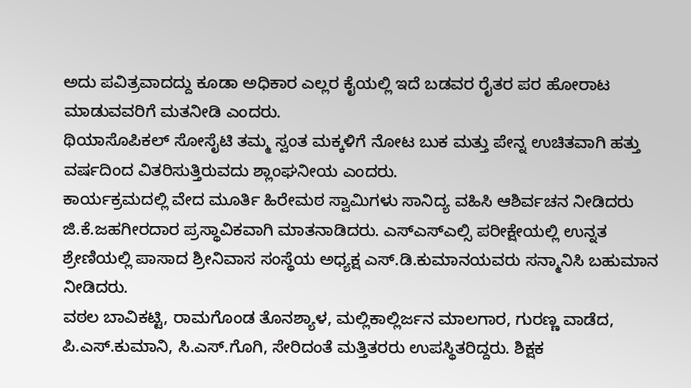ಅದು ಪವಿತ್ರವಾದದ್ದು ಕೂಡಾ ಅಧಿಕಾರ ಎಲ್ಲರ ಕೈಯಲ್ಲಿ ಇದೆ ಬಡವರ ರೈತರ ಪರ ಹೋರಾಟ ಮಾಡುವವರಿಗೆ ಮತನೀಡಿ ಎಂದರು.
ಥಿಯಾಸೊಪಿಕಲ್ ಸೋಸೈಟಿ ತಮ್ಮ ಸ್ವಂತ ಮಕ್ಕಳಿಗೆ ನೋಟ ಬುಕ ಮತ್ತು ಪೇನ್ನ ಉಚಿತವಾಗಿ ಹತ್ತು ವರ್ಷದಿಂದ ವಿತರಿಸುತ್ತಿರುವದು ಶ್ಲಾಂಘನೀಯ ಎಂದರು.
ಕಾರ್ಯಕ್ರಮದಲ್ಲಿ ವೇದ ಮೂರ್ತಿ ಹಿರೇಮಠ ಸ್ವಾಮಿಗಳು ಸಾನಿದ್ಯ ವಹಿಸಿ ಆಶಿರ್ವಚನ ನೀಡಿದರು ಜಿ.ಕೆ.ಜಹಗೀರದಾರ ಪ್ರಸ್ಥಾವಿಕವಾಗಿ ಮಾತನಾಡಿದರು. ಎಸ್ಎಸ್ಎಲ್ಸಿ ಪರೀಕ್ಷೇಯಲ್ಲಿ ಉನ್ನತ ಶ್ರೇಣಿಯಲ್ಲಿ ಪಾಸಾದ ಶ್ರೀನಿವಾಸ ಸಂಸ್ಥೆಯ ಅಧ್ಯಕ್ಷ ಎಸ್.ಡಿ.ಕುಮಾನಯವರು ಸನ್ಮಾನಿಸಿ ಬಹುಮಾನ ನೀಡಿದರು.
ವಠಲ ಬಾವಿಕಟ್ಟಿ, ರಾಮಗೊಂಡ ತೊನಶ್ಯಾಳ, ಮಲ್ಲಿಕಾಲ್ಲಿರ್ಜನ ಮಾಲಗಾರ, ಗುರಣ್ಣ ವಾಡೆದ, ಪಿ.ಎಸ್.ಕುಮಾನಿ, ಸಿ.ಎಸ್.ಗೊಗಿ, ಸೇರಿದಂತೆ ಮತ್ತಿತರರು ಉಪಸ್ಥಿತರಿದ್ದರು. ಶಿಕ್ಷಕ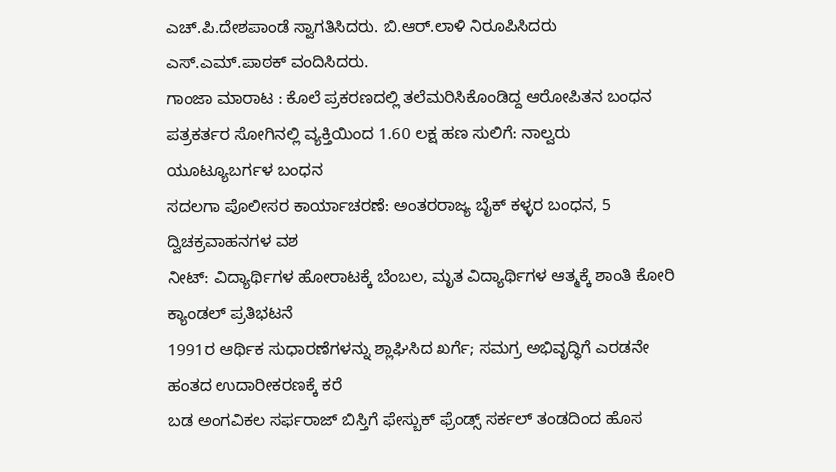ಎಚ್.ಪಿ.ದೇಶಪಾಂಡೆ ಸ್ವಾಗತಿಸಿದರು. ಬಿ.ಆರ್.ಲಾಳಿ ನಿರೂಪಿಸಿದರು ಎಸ್.ಎಮ್.ಪಾಠಕ್ ವಂದಿಸಿದರು.
ಗಾಂಜಾ ಮಾರಾಟ : ಕೊಲೆ ಪ್ರಕರಣದಲ್ಲಿ ತಲೆಮರಿಸಿಕೊಂಡಿದ್ದ ಆರೋಪಿತನ ಬಂಧನ
ಪತ್ರಕರ್ತರ ಸೋಗಿನಲ್ಲಿ ವ್ಯಕ್ತಿಯಿಂದ 1.60 ಲಕ್ಷ ಹಣ ಸುಲಿಗೆ: ನಾಲ್ವರು ಯೂಟ್ಯೂಬರ್ಗಳ ಬಂಧನ
ಸದಲಗಾ ಪೊಲೀಸರ ಕಾರ್ಯಾಚರಣೆ: ಅಂತರರಾಜ್ಯ ಬೈಕ್ ಕಳ್ಳರ ಬಂಧನ, 5 ದ್ವಿಚಕ್ರವಾಹನಗಳ ವಶ
ನೀಟ್: ವಿದ್ಯಾರ್ಥಿಗಳ ಹೋರಾಟಕ್ಕೆ ಬೆಂಬಲ, ಮೃತ ವಿದ್ಯಾರ್ಥಿಗಳ ಆತ್ಮಕ್ಕೆ ಶಾಂತಿ ಕೋರಿ ಕ್ಯಾಂಡಲ್ ಪ್ರತಿಭಟನೆ
1991ರ ಆರ್ಥಿಕ ಸುಧಾರಣೆಗಳನ್ನು ಶ್ಲಾಘಿಸಿದ ಖರ್ಗೆ; ಸಮಗ್ರ ಅಭಿವೃದ್ಧಿಗೆ ಎರಡನೇ ಹಂತದ ಉದಾರೀಕರಣಕ್ಕೆ ಕರೆ
ಬಡ ಅಂಗವಿಕಲ ಸರ್ಫರಾಜ್ ಬಿಸ್ತಿಗೆ ಫೇಸ್ಬುಕ್ ಫ್ರೆಂಡ್ಸ್ ಸರ್ಕಲ್ ತಂಡದಿಂದ ಹೊಸ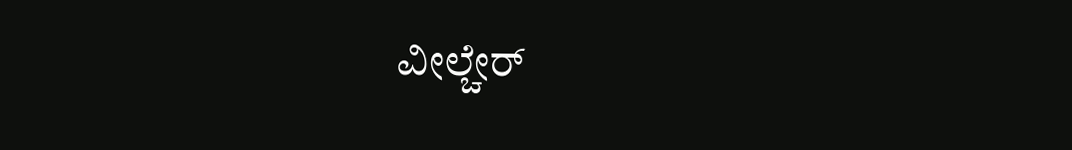ವೀಲ್ಚೇರ್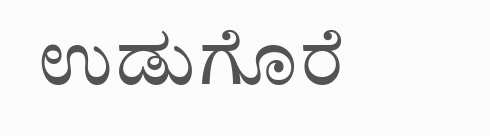ಉಡುಗೊರೆ